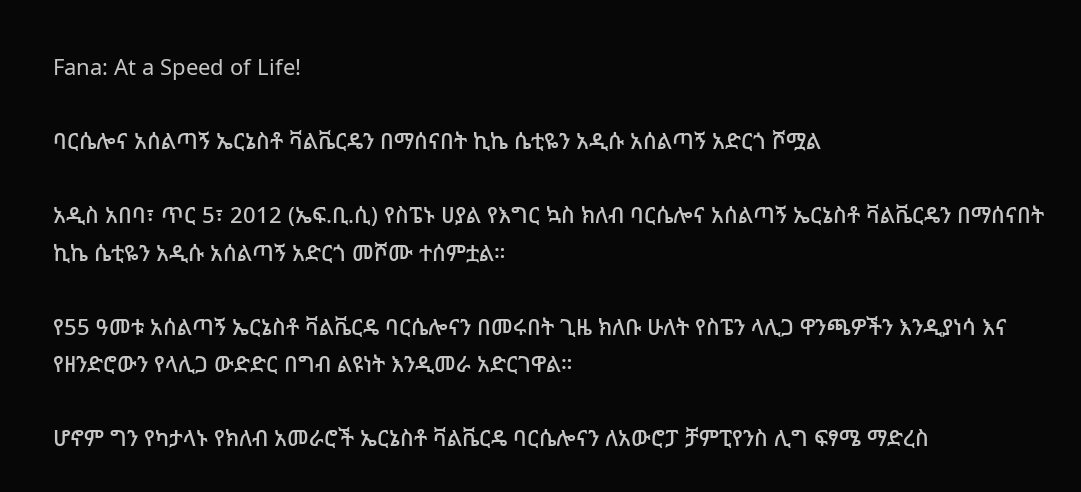Fana: At a Speed of Life!

ባርሴሎና አሰልጣኝ ኤርኔስቶ ቫልቬርዴን በማሰናበት ኪኬ ሴቲዬን አዲሱ አሰልጣኝ አድርጎ ሾሟል

አዲስ አበባ፣ ጥር 5፣ 2012 (ኤፍ.ቢ.ሲ) የስፔኑ ሀያል የእግር ኳስ ክለብ ባርሴሎና አሰልጣኝ ኤርኔስቶ ቫልቬርዴን በማሰናበት ኪኬ ሴቲዬን አዲሱ አሰልጣኝ አድርጎ መሾሙ ተሰምቷል።

የ55 ዓመቱ አሰልጣኝ ኤርኔስቶ ቫልቬርዴ ባርሴሎናን በመሩበት ጊዜ ክለቡ ሁለት የስፔን ላሊጋ ዋንጫዎችን እንዲያነሳ እና የዘንድሮውን የላሊጋ ውድድር በግብ ልዩነት እንዲመራ አድርገዋል።

ሆኖም ግን የካታላኑ የክለብ አመራሮች ኤርኔስቶ ቫልቬርዴ ባርሴሎናን ለአውሮፓ ቻምፒየንስ ሊግ ፍፃሜ ማድረስ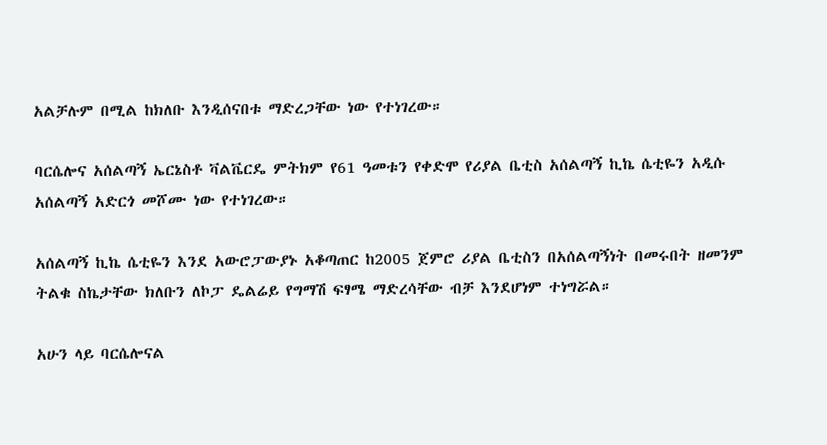አልቻሉም በሚል ከክለቡ እንዲሰናበቱ ማድረጋቸው ነው የተነገረው።

ባርሴሎና አሰልጣኝ ኤርኔስቶ ቫልቬርዴ ምትክም የ61 ዓመቱን የቀድሞ የሪያል ቤቲስ አሰልጣኝ ኪኬ ሴቲዬን አዲሱ አሰልጣኝ አድርጎ መሾሙ ነው የተነገረው።

አሰልጣኝ ኪኬ ሴቲዬን እንደ አውሮፓውያኑ አቆጣጠር ከ2005 ጀምሮ ሪያል ቤቲስን በአሰልጣኝነት በመሩበት ዘመንም ትልቁ ስኬታቸው ክለቡን ለኮፓ ዴልሬይ የግማሽ ፍፃሜ ማድረሳቸው ብቻ እንደሆነም ተነግሯል።

አሁን ላይ ባርሴሎናል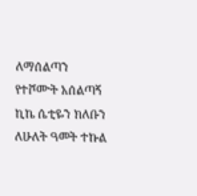ለማሰልጣን የተሾሙት አሰልጣኝ ኪኬ ሴቲዬን ክለቡን ለሁለት ዓመት ተኩል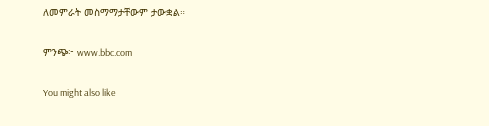ለመምራት መስማማታቸውም ታውቋል።

ምንጭ፦ www.bbc.com

You might also like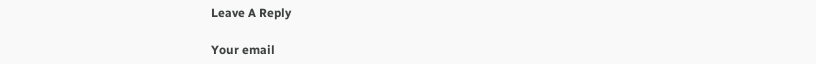Leave A Reply

Your email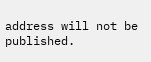address will not be published.